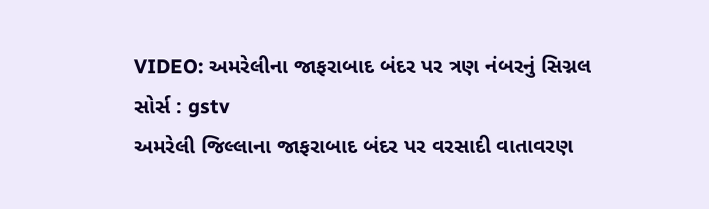VIDEO: અમરેલીના જાફરાબાદ બંદર પર ત્રણ નંબરનું સિગ્નલ
સોર્સ : gstv
અમરેલી જિલ્લાના જાફરાબાદ બંદર પર વરસાદી વાતાવરણ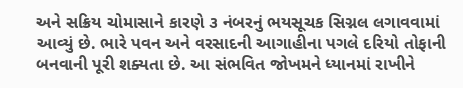અને સક્રિય ચોમાસાને કારણે ૩ નંબરનું ભયસૂચક સિગ્નલ લગાવવામાં આવ્યું છે. ભારે પવન અને વરસાદની આગાહીના પગલે દરિયો તોફાની બનવાની પૂરી શક્યતા છે. આ સંભવિત જોખમને ધ્યાનમાં રાખીને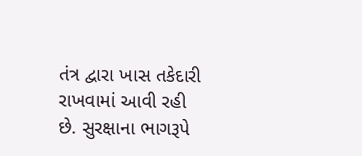તંત્ર દ્વારા ખાસ તકેદારી રાખવામાં આવી રહી છે. સુરક્ષાના ભાગરૂપે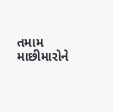તમામ માછીમારોને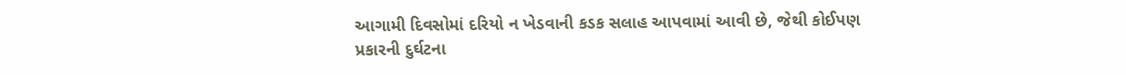આગામી દિવસોમાં દરિયો ન ખેડવાની કડક સલાહ આપવામાં આવી છે, જેથી કોઈપણ પ્રકારની દુર્ઘટના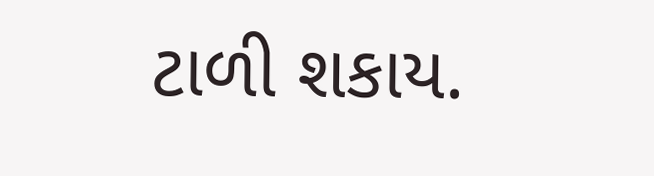ટાળી શકાય.